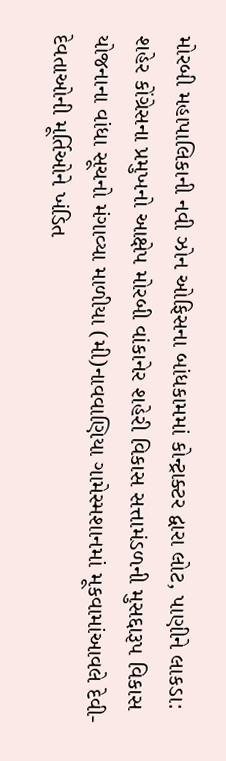મોરબી મહાપાલિકાની નવી ઝોન ઓફિસના બાંધકામમાં કોન્ટ્રાક્ટર દ્વારા લોટ, પાણીને લાકડા: શહેર કોંગ્રેસના પ્રમુખનો આક્ષેપ મોરબી વાંકાનેર શહેરી વિકાસ સત્તામંડળની મુસદ્દારૂપ વિકાસ યોજનાના વાંધા સૂચનો મંગાવ્યા માળીયા (મી)નાવવાણિયા ગામેસ્મશાનમાં મૂકવામાંઆવલે દેવી-દેવતાઓની મૂર્તિઓને ખંડિત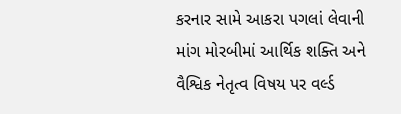કરનાર સામે આકરા પગલાં લેવાની માંગ મોરબીમાં આર્થિક શક્તિ અને વૈશ્વિક નેતૃત્વ વિષય પર વર્લ્ડ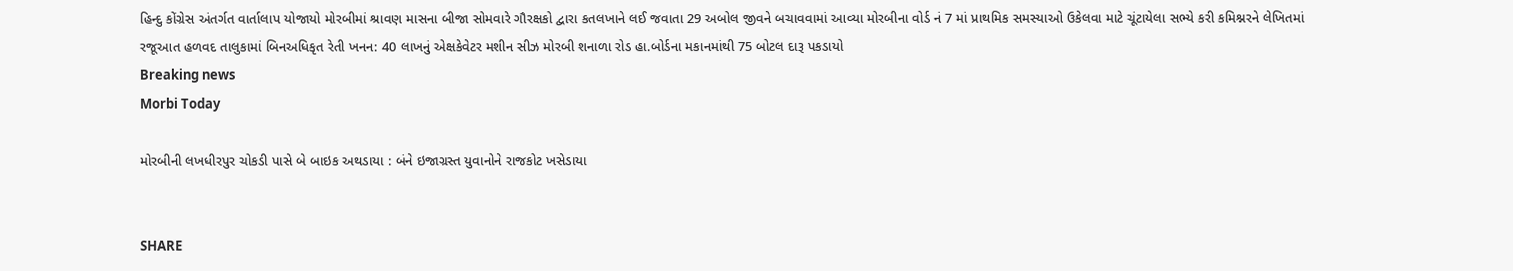હિન્દુ કોંગ્રેસ અંતર્ગત વાર્તાલાપ યોજાયો મોરબીમાં શ્રાવણ માસના બીજા સોમવારે ગૌરક્ષકો દ્વારા કતલખાને લઈ જવાતા 29 અબોલ જીવને બચાવવામાં આવ્યા મોરબીના વોર્ડ નં 7 માં પ્રાથમિક સમસ્યાઓ ઉકેલવા માટે ચૂંટાયેલા સભ્યે કરી કમિશ્નરને લેખિતમાં રજૂઆત હળવદ તાલુકામાં બિનઅધિકૃત રેતી ખનન: 40 લાખનું એક્ષકેવેટર મશીન સીઝ મોરબી શનાળા રોડ હા.બોર્ડના મકાનમાંથી 75 બોટલ દારૂ પકડાયો
Breaking news
Morbi Today

મોરબીની લખધીરપુર ચોકડી પાસે બે બાઇક અથડાયા : બંને ઇજાગ્રસ્ત યુવાનોને રાજકોટ ખસેડાયા


SHARE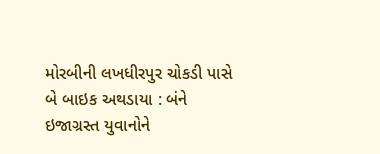મોરબીની લખધીરપુર ચોકડી પાસે બે બાઇક અથડાયા : બંને ઇજાગ્રસ્ત યુવાનોને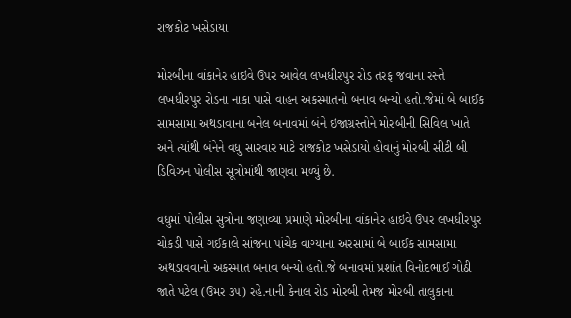રાજકોટ ખસેડાયા

મોરબીના વાંકાનેર હાઇવે ઉપર આવેલ લખધીરપુર રોડ તરફ જવાના રસ્તે લખધીરપુર રોડના નાકા પાસે વાહન અકસ્માતનો બનાવ બન્યો હતો.જેમાં બે બાઈક સામસામા અથડાવાના બનેલ બનાવમાં બંને ઇજાગ્રસ્તોને મોરબીની સિવિલ ખાતે અને ત્યાંથી બંનેને વધુ સારવાર માટે રાજકોટ ખસેડાયો હોવાનું મોરબી સીટી બી ડિવિઝન પોલીસ સૂત્રોમાંથી જાણવા મળ્યું છે.

વધુમાં પોલીસ સુત્રોના જણાવ્યા પ્રમાણે મોરબીના વાંકાનેર હાઇવે ઉપર લખધીરપુર ચોકડી પાસે ગઈકાલે સાંજના પાંચેક વાગ્યાના અરસામાં બે બાઈક સામસામા અથડાવવાનો અકસ્માત બનાવ બન્યો હતો.જે બનાવમાં પ્રશાંત વિનોદભાઈ ગોઠી જાતે પટેલ (ઉમર ૩૫) રહે.નાની કેનાલ રોડ મોરબી તેમજ મોરબી તાલુકાના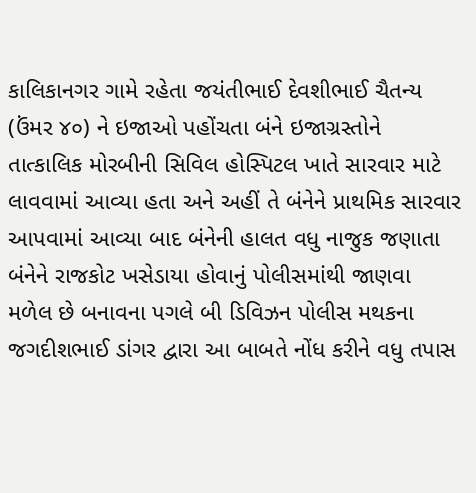કાલિકાનગર ગામે રહેતા જયંતીભાઈ દેવશીભાઈ ચૈતન્ય (ઉંમર ૪૦) ને ઇજાઓ પહોંચતા બંને ઇજાગ્રસ્તોને તાત્કાલિક મોરબીની સિવિલ હોસ્પિટલ ખાતે સારવાર માટે લાવવામાં આવ્યા હતા અને અહીં તે બંનેને પ્રાથમિક સારવાર આપવામાં આવ્યા બાદ બંનેની હાલત વધુ નાજુક જણાતા બંનેને રાજકોટ ખસેડાયા હોવાનું પોલીસમાંથી જાણવા મળેલ છે બનાવના પગલે બી ડિવિઝન પોલીસ મથકના જગદીશભાઈ ડાંગર દ્વારા આ બાબતે નોંધ કરીને વધુ તપાસ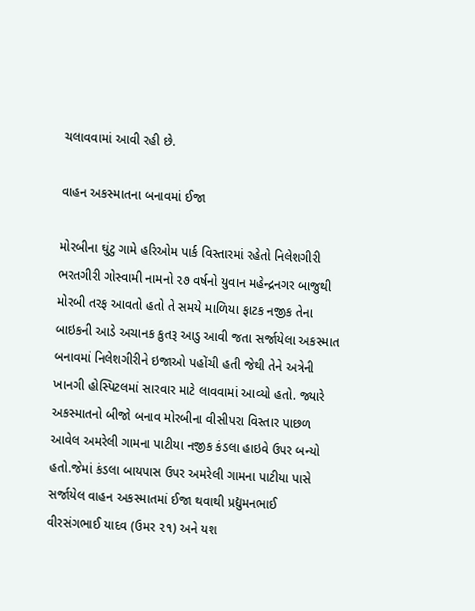ચલાવવામાં આવી રહી છે.

વાહન અકસ્માતના બનાવમાં ઈજા

મોરબીના ઘુંટુ ગામે હરિઓમ પાર્ક વિસ્તારમાં રહેતો નિલેશગીરી ભરતગીરી ગોસ્વામી નામનો ૨૭ વર્ષનો યુવાન મહેન્દ્રનગર બાજુથી મોરબી તરફ આવતો હતો તે સમયે માળિયા ફાટક નજીક તેના બાઇકની આડે અચાનક કુતરૂ આડુ આવી જતા સર્જાયેલા અકસ્માત બનાવમાં નિલેશગીરીને ઇજાઓ પહોંચી હતી જેથી તેને અત્રેની ખાનગી હોસ્પિટલમાં સારવાર માટે લાવવામાં આવ્યો હતો. જ્યારે અકસ્માતનો બીજો બનાવ મોરબીના વીસીપરા વિસ્તાર પાછળ આવેલ અમરેલી ગામના પાટીયા નજીક કંડલા હાઇવે ઉપર બન્યો હતો.જેમાં કંડલા બાયપાસ ઉપર અમરેલી ગામના પાટીયા પાસે સર્જાયેલ વાહન અકસ્માતમાં ઈજા થવાથી પ્રદ્યુમનભાઈ વીરસંગભાઈ યાદવ (ઉમર ૨૧) અને યશ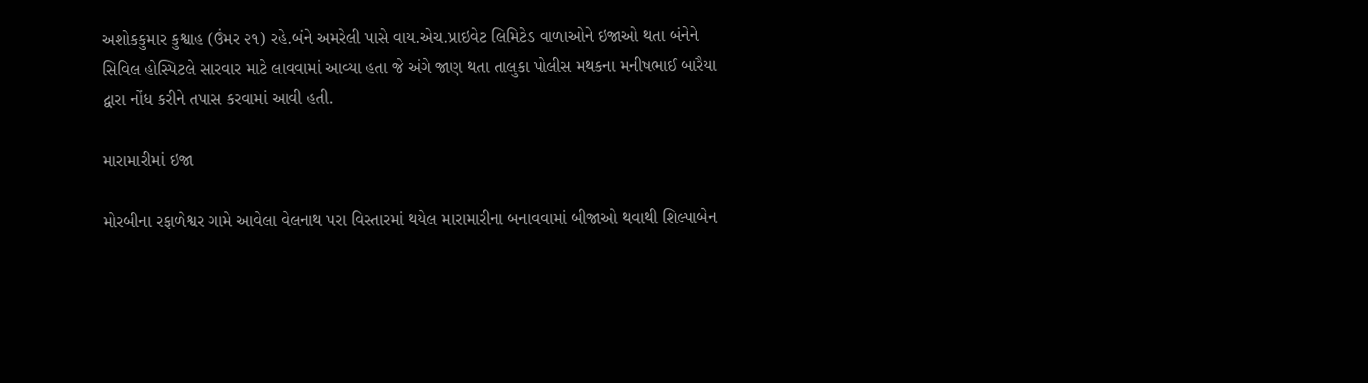અશોકકુમાર કુશ્વાહ (ઉંમર ૨૧) રહે.બંને અમરેલી પાસે વાય.એચ.પ્રાઇવેટ લિમિટેડ વાળાઓને ઇજાઓ થતા બંનેને સિવિલ હોસ્પિટલે સારવાર માટે લાવવામાં આવ્યા હતા જે અંગે જાણ થતા તાલુકા પોલીસ મથકના મનીષભાઈ બારૈયા દ્વારા નોંધ કરીને તપાસ કરવામાં આવી હતી.

મારામારીમાં ઇજા

મોરબીના રફાળેશ્વર ગામે આવેલા વેલનાથ પરા વિસ્તારમાં થયેલ મારામારીના બનાવવામાં બીજાઓ થવાથી શિલ્પાબેન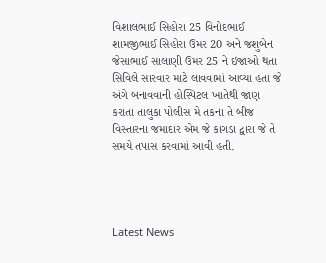વિશાલભાઈ સિહોરા 25 વિનોદભાઈ શામજીભાઈ સિહોરા ઉમર 20 અને જશુબેન જેસાભાઈ સાલાણી ઉમર 25 ને ઇજાઓ થતા સિવિલે સારવાર માટે લાવવામાં આવ્યા હતા જે અંગે બનાવવાની હોસ્પિટલ ખાતેથી જાણ કરાતા તાલુકા પોલીસ મે તકના તે બીજ વિસ્તારના જમાદાર એમ જે કાગડા દ્વારા જે તે સમયે તપાસ કરવામાં આવી હતી.




Latest News